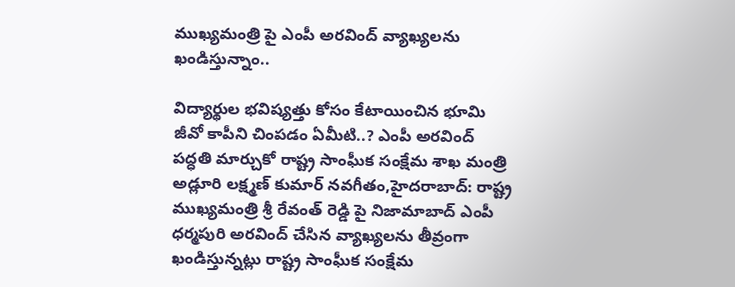ముఖ్యమంత్రి పై ఎంపీ అరవింద్ వ్యాఖ్యలను ఖండిస్తున్నాం..

విద్యార్థుల భవిష్యత్తు కోసం కేటాయించిన భూమి జీవో కాపీని చింపడం ఏమీటి..? ఎంపీ అరవింద్ పద్ధతి మార్చుకో రాష్ట్ర సాంఘీక సంక్షేమ శాఖ మంత్రి అడ్లూరి లక్ష్మణ్ కుమార్ నవగీతం,హైదరాబాద్: రాష్ట్ర ముఖ్యమంత్రి శ్రీ రేవంత్ రెడ్డి పై నిజామాబాద్ ఎంపీ ధర్మపురి అరవింద్ చేసిన వ్యాఖ్యలను తీవ్రంగా ఖండిస్తున్నట్లు రాష్ట్ర సాంఘీక సంక్షేమ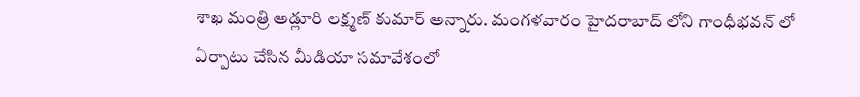శాఖ మంత్రి అడ్లూరి లక్ష్మణ్ కుమార్ అన్నారు. మంగళవారం హైదరాబాద్ లోని గాంధీభవన్ లో ఏర్పాటు చేసిన మీడియా సమావేశంలో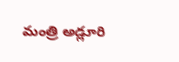మంత్రి అడ్లూరి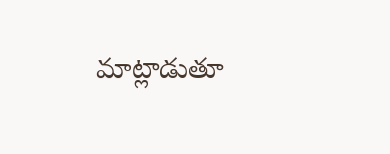మాట్లాడుతూ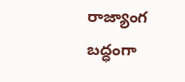రాజ్యాంగ బద్ధంగా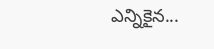ఎన్నికైన...